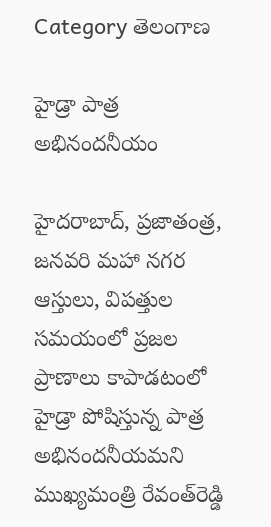Category తెలంగాణ

హైడ్రా పాత్ర అభినంద‌నీయం

హైదరాబాద్‌, ప్ర‌జాతంత్ర‌, జ‌న‌వ‌రి మ‌హా న‌గ‌ర ఆస్తులు, విపత్తుల సమయంలో ప్రజల ప్రాణాలు కాపాడటంలో హైడ్రా పోషిస్తున్న పాత్ర అభినందనీయమ‌ని ముఖ్య‌మంత్రి రేవంత్‌రెడ్డి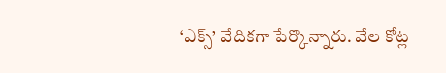‘ఎక్స్’ వేదిక‌గా పేర్కొన్నారు. వేల కోట్ల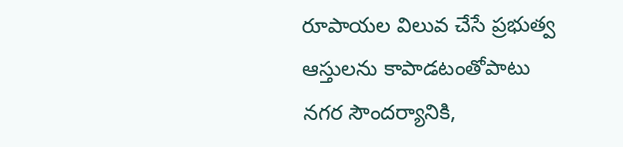రూపాయల విలువ చేసే ప్రభుత్వ ఆస్తులను కాపాడటంతోపాటు నగర సౌందర్యానికి,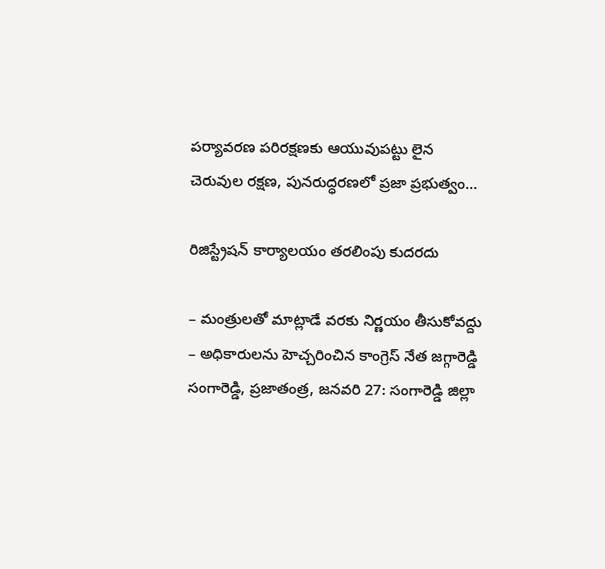పర్యావరణ పరిరక్షణకు ఆయువుపట్టు లైన చెరువుల రక్షణ, పునరుద్ధరణలో ప్రజా ప్రభుత్వం…

రిజిస్ట్రేషన్‌ ‌కార్యాలయం తరలింపు కుదరదు

– మంత్రులతో మాట్లాడే వరకు నిర్ణయం తీసుకోవద్దు – అధికారులను హెచ్చరించిన కాంగ్రెస్‌ ‌నేత జగ్గారెడ్డి సంగారెడ్డి, ప్రజాతంత్ర, జనవరి 27: సంగారెడ్డి జిల్లా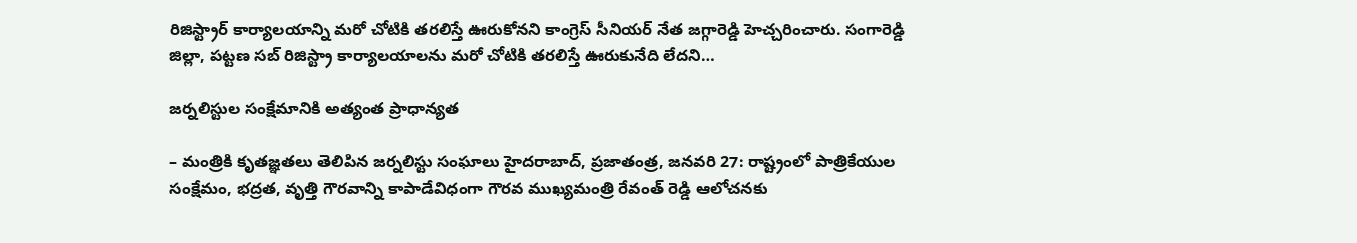రిజిస్ట్రార్‌ ‌కార్యాలయాన్ని మరో చోటికి తరలిస్తే ఊరుకోనని కాంగ్రెస్‌ ‌సీనియర్‌ ‌నేత జగ్గారెడ్డి హెచ్చరించారు. సంగారెడ్డి జిల్లా, పట్టణ సబ్‌ ‌రిజిస్ట్రా ‌కార్యాలయాలను మరో చోటికి తరలిస్తే ఊరుకునేది లేదని…

జర్నలిస్టుల సంక్షేమానికి అత్యంత ప్రాధాన్యత

– మంత్రికి కృతజ్ఞతలు తెలిపిన జర్నలిస్టు సంఘాలు హైదరాబాద్‌, ప్రజాతంత్ర, జనవరి 27: రాష్ట్రంలో పాత్రికేయుల సంక్షేమం, భద్రత, వృత్తి గౌరవాన్ని కాపాడేవిధంగా గౌరవ ముఖ్యమంత్రి రేవంత్‌ ‌రెడ్డి ఆలోచనకు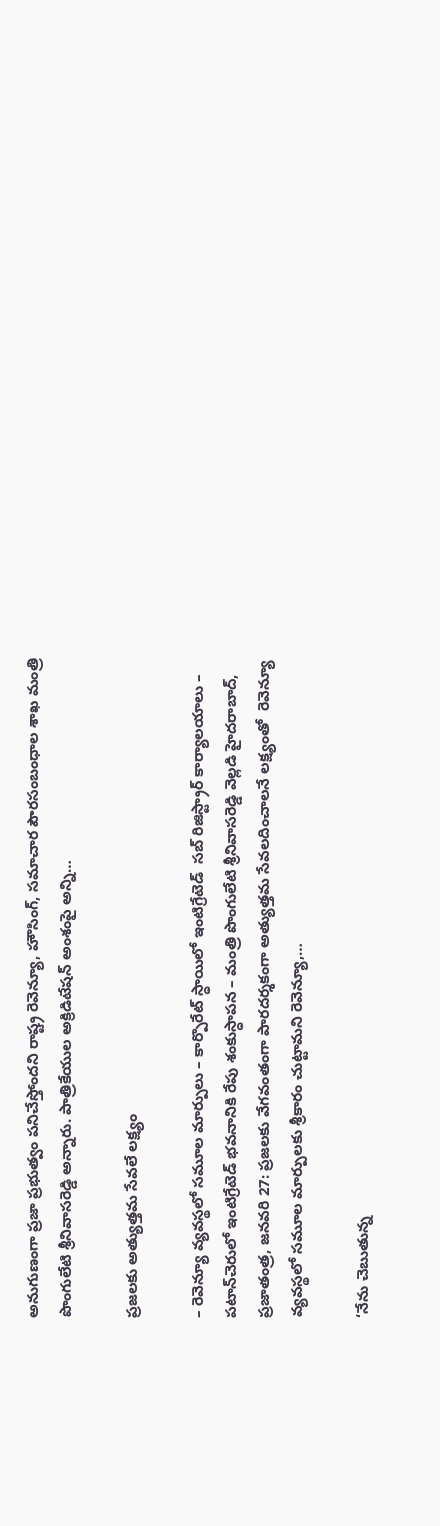అనుగుణంగా ప్రజా ప్రభుత్వం పనిచేస్తోందని రాష్ట్ర రెవెన్యూ, హౌసింగ్‌, సమాచార పౌరసంబంధాల శాఖ మంత్రి పొంగులేటి శ్రీనివాసరెడ్డి అన్నారు. పాత్రికేయుల అక్రిడిటేషన్‌ అం‌శంపై అన్ని…

ప్రజలకు అత్యుత్తమ సేవలే లక్ష్యం

– రెవెన్యూ వ్యవస్థలో సమూల మార్పులు – కార్పొరేట్‌ ‌స్ధాయిలో ఇంటిగ్రేటెడ్‌  ‌సబ్‌ ‌రిజిస్ట్రార్‌ ‌కార్యాలయాలు – పటాన్‌చెరులో ఇంటిగ్రేటెడ్‌ ‌భవనానికి రేపు శంకుస్ధాపన – మంత్రి పొంగులేటి శ్రీనివాసరెడ్డి వెల్లడి హైదరాబాద్‌, ప్రజాతంత్ర, జనవరి 27: ప్రజలకు వేగవంతంగా పారదర్శకంగా అత్యుత్తమ సేవలదించాలనే లక్ష్యంతో  రెవెన్యూ వ్యవస్థలో సమూల మార్పులకు శ్రీకారం చుట్టామని రెవెన్యూ,…

‘నేను చెబుతున్న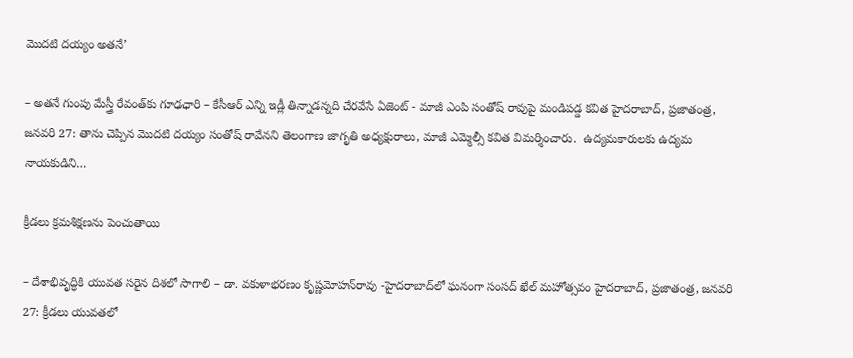మొదటి దయ్యం అతనే’

– అతనే గుంపు మేస్త్రీ రేవంత్‌కు గూఢఛారి – కేసీఆర్‌ ఎన్ని ఇడ్లీ తిన్నాడన్నది చేరవేసే ఏజెంట్‌ - మాజీ ఎంపి సంతోష్‌ ‌రావుపై మండిపడ్డ కవిత హైదరాబాద్‌, ప్రజాతంత్ర, జనవరి 27: తాను చెప్పిన మొదటి దయ్యం సంతోష్‌ ‌రావేనని తెలంగాణ జాగృతి అధ్యక్షురాలు, మాజీ ఎమ్మెల్సీ కవిత విమర్శించారు.  ఉద్యమకారులకు ఉద్యమ నాయకుడిని…

క్రీడ‌లు క్ర‌మ‌శిక్ష‌ణ‌ను పెంచుతాయి

– దేశాభివృద్ధికి యువ‌త స‌రైన దిశ‌లో సాగాలి – డా. వ‌కుళాభ‌ర‌ణం కృష్ణ‌మోహ‌న్‌రావు -హైద‌రాబాద్‌లో ఘ‌నంగా సంస‌ద్ ఖేల్ మ‌హోత్స‌వం హైదరాబాద్, ప్ర‌జాతంత్ర‌, జ‌న‌వ‌రి 27: క్రీడలు యువతలో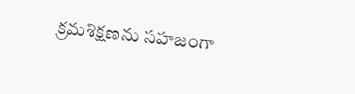క్రమశిక్షణను సహజంగా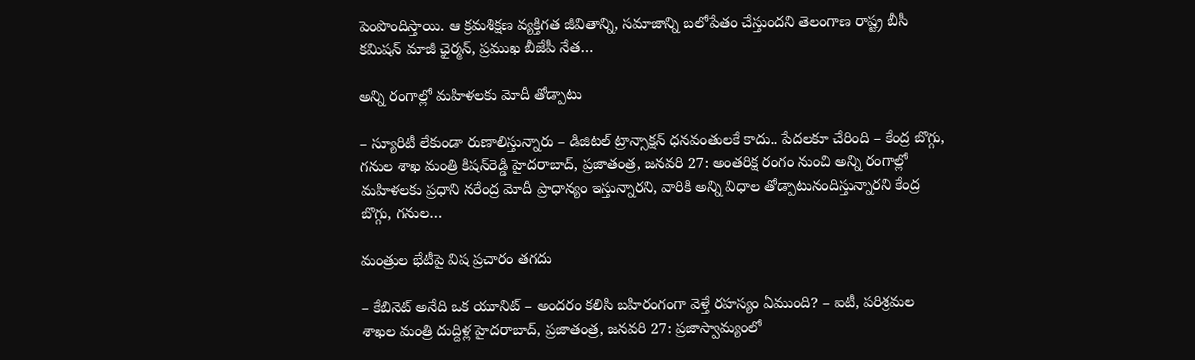పెంపొందిస్తాయి. ఆ క్రమశిక్షణ వ్యక్తిగత జీవితాన్ని, సమాజాన్ని బలోపేతం చేస్తుంద‌ని తెలంగాణ రాష్ట్ర బీసీ కమిషన్ మాజీ ఛైర్మన్, ప్రముఖ బీజేపీ నేత…

అన్ని రంగాల్లో మహిళలకు మోదీ తోడ్పాటు

– స్యూరిటీ లేకుండా రుణాలిస్తున్నారు – డిజిటల్ ట్రాన్సాక్షన్ ధనవంతులకే కాదు.. పేదలకూ చేరింది – కేంద్ర బొగ్గు, గనుల శాఖ మంత్రి కిషన్‌రెడ్డి హైదరాబాద్, ప్రజాతంత్ర, జనవరి 27: అంతరిక్ష రంగం నుంచి అన్ని రంగాల్లో మహిళలకు ప్రధాని నరేంద్ర మోదీ ప్రాధాన్యం ఇస్తున్నారని, వారికి అన్ని విధాల తోడ్పాటునందిస్తున్నారని కేంద్ర బొగ్గు, గనుల…

మంత్రుల భేటీపై విష ప్రచారం తగదు

– కేబినెట్ అనేది ఒక యూనిట్ – అంద‌రం క‌లిసి బహిరంగంగా వెళ్తే రహస్యం ఏముంది? – ఐటీ, పరిశ్రమల శాఖల మంత్రి దుద్దిళ్ల హైదరాబాద్, ప్రజాతంత్ర, జనవరి 27: ప్రజాస్వామ్యంలో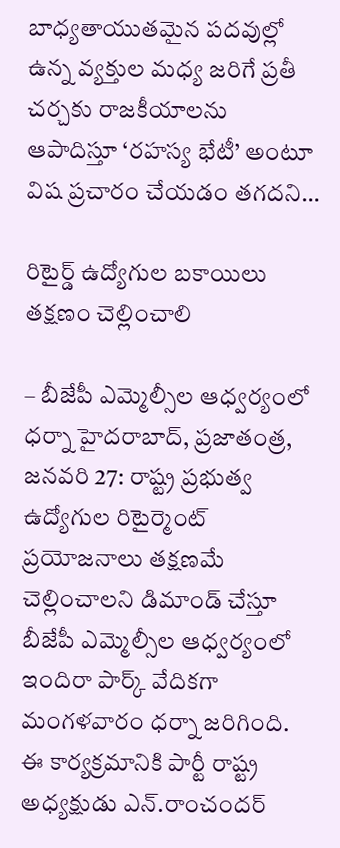బాధ్యతాయుతమైన పదవుల్లో ఉన్న వ్యక్తుల మధ్య జరిగే ప్రతీ చర్చకు రాజకీయాలను ఆపాదిస్తూ ‘రహస్య భేటీ’ అంటూ విష ప్రచారం చేయడం తగదని…

రిటైర్డ్ ఉద్యోగుల బకాయిలు తక్షణం చెల్లించాలి

– బీజేపీ ఎమ్మెల్సీల ఆధ్వర్యంలో ధర్నా హైదరాబాద్, ప్రజాతంత్ర, జనవరి 27: రాష్ట్ర ప్రభుత్వ ఉద్యోగుల రిటైర్మెంట్ ప్రయోజనాలు తక్షణమే చెల్లించాలని డిమాండ్ చేస్తూ బీజేపీ ఎమ్మెల్సీల ఆధ్వర్యంలో ఇందిరా పార్క్ వేదికగా మంగళవారం ధర్నా జరిగింది. ఈ కార్యక్రమానికి పార్టీ రాష్ట్ర అధ్యక్షుడు ఎన్.రాంచందర్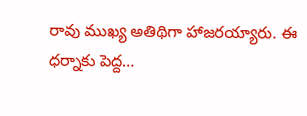రావు ముఖ్య అతిథిగా హాజరయ్యారు. ఈ ధర్నాకు పెద్ద…